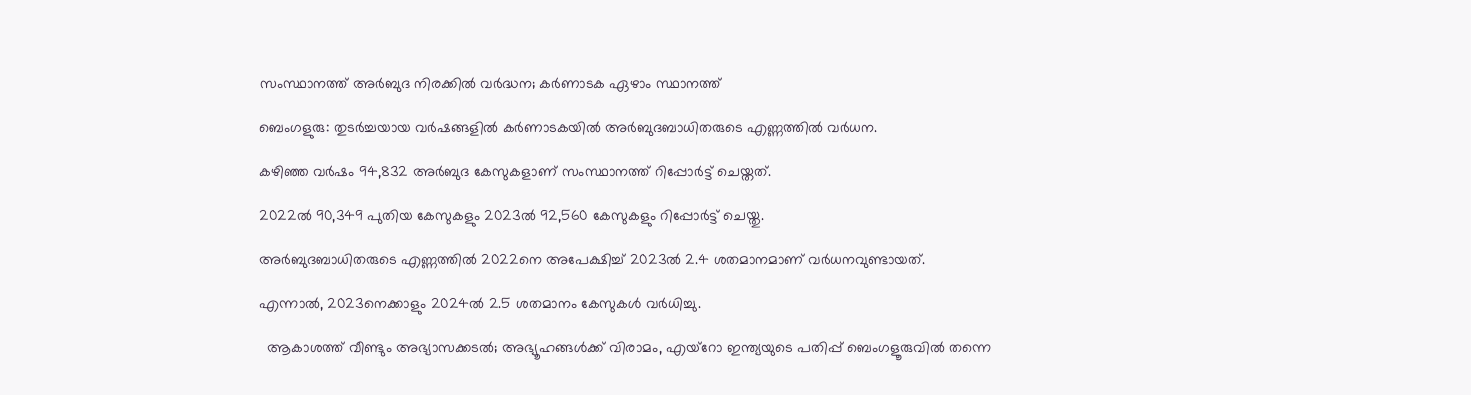സംസ്ഥാനത്ത് അർബുദ നിരക്കിൽ വർദ്ധന; കർണാടക ഏഴാം സ്ഥാനത്ത്

ബെംഗളുരു: തുടർച്ചയായ വർഷങ്ങളില്‍ കർണാടകയില്‍ അർബുദബാധിതരുടെ എണ്ണത്തില്‍ വർധന.

കഴിഞ്ഞ വർഷം 94,832 അർബുദ കേസുകളാണ് സംസ്ഥാനത്ത് റിപ്പോർട്ട് ചെയ്തത്.

2022ല്‍ 90,349 പുതിയ കേസുകളും 2023ല്‍ 92,560 കേസുകളും റിപ്പോർട്ട് ചെയ്തു.

അർബുദബാധിതരുടെ എണ്ണത്തില്‍ 2022നെ അപേക്ഷിച്ച്‌ 2023ല്‍ 2.4 ശതമാനമാണ് വർധനവുണ്ടായത്.

എന്നാല്‍, 2023നെക്കാളും 2024ല്‍ 2.5 ശതമാനം കേസുകള്‍ വർധിച്ചു.

  ആകാശത്ത് വീണ്ടും അഭ്യാസക്കടൽ; അഭ്യൂഹങ്ങൾക്ക് വിരാമം, എയ്റോ ഇന്ത്യയുടെ പതിപ്പ് ബെംഗളൂരുവിൽ തന്നെ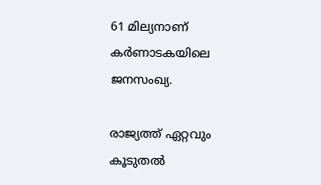61 മില്യനാണ് കർണാടകയിലെ ജനസംഖ്യ.

രാജ്യത്ത് ഏറ്റവും കൂടുതല്‍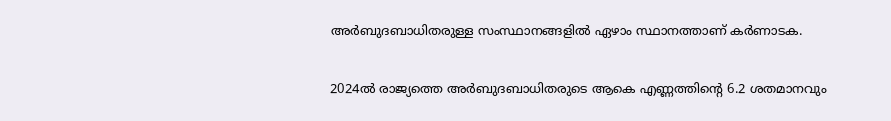അർബുദബാധിതരുള്ള സംസ്ഥാനങ്ങളില്‍ ഏഴാം സ്ഥാനത്താണ് കർണാടക.

2024ല്‍ രാജ്യത്തെ അർബുദബാധിതരുടെ ആകെ എണ്ണത്തിന്റെ 6.2 ശതമാനവും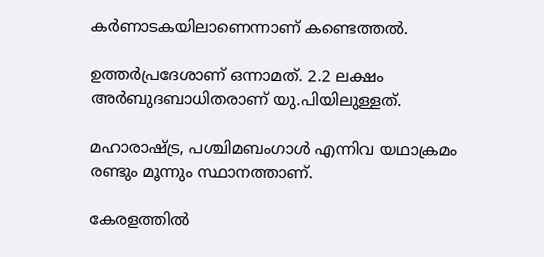കർണാടകയിലാണെന്നാണ് കണ്ടെത്തല്‍.

ഉത്തർപ്രദേശാണ് ഒന്നാമത്. 2.2 ലക്ഷം അർബുദബാധിതരാണ് യു.പിയിലുള്ളത്.

മഹാരാഷ്ട്ര, പശ്ചിമബംഗാള്‍ എന്നിവ യഥാക്രമം രണ്ടും മൂന്നും സ്ഥാനത്താണ്.

കേരളത്തില്‍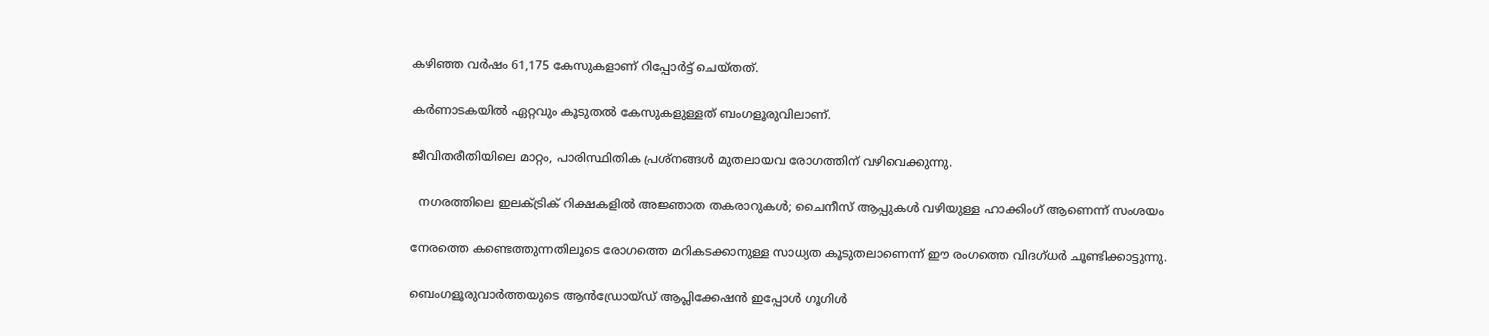കഴിഞ്ഞ വർഷം 61,175 കേസുകളാണ് റിപ്പോർട്ട് ചെയ്തത്.

കർണാടകയില്‍ ഏറ്റവും കൂടുതല്‍ കേസുകളുള്ളത് ബംഗളൂരുവിലാണ്.

ജീവിതരീതിയിലെ മാറ്റം, പാരിസ്ഥിതിക പ്രശ്നങ്ങള്‍ മുതലായവ രോഗത്തിന് വഴിവെക്കുന്നു.

  നഗരത്തിലെ ഇലക്ട്രിക് റിക്ഷകളിൽ അജ്ഞാത തകരാറുകൾ; ചൈനീസ് ആപ്പുകൾ വഴിയുള്ള ഹാക്കിംഗ് ആണെന്ന് സംശയം

നേരത്തെ കണ്ടെത്തുന്നതിലൂടെ രോഗത്തെ മറികടക്കാനുള്ള സാധ്യത കൂടുതലാണെന്ന് ഈ രംഗത്തെ വിദഗ്ധർ ചൂണ്ടിക്കാട്ടുന്നു.

ബെംഗളൂരുവാർത്തയുടെ ആൻഡ്രോയ്ഡ് ആപ്ലിക്കേഷൻ ഇപ്പോൾ ഗൂഗിൾ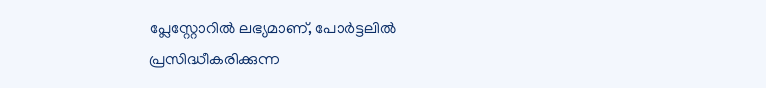പ്ലേസ്റ്റോറിൽ ലഭ്യമാണ്, പോർട്ടലിൽ പ്രസിദ്ധീകരിക്കുന്ന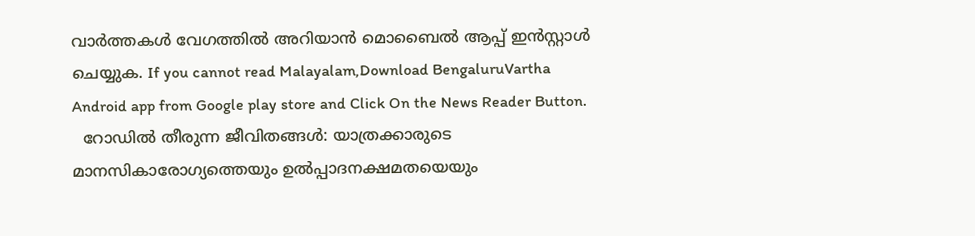വാർത്തകൾ വേഗത്തിൽ അറിയാൻ മൊബൈൽ ആപ്പ് ഇൻസ്റ്റാൾ ചെയ്യുക. If you cannot read Malayalam,Download BengaluruVartha Android app from Google play store and Click On the News Reader Button.
  റോഡിൽ തീരുന്ന ജീവിതങ്ങൾ: യാത്രക്കാരുടെ മാനസികാരോഗ്യത്തെയും ഉൽപ്പാദനക്ഷമതയെയും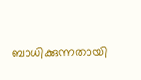ബാധിക്കുന്നതായി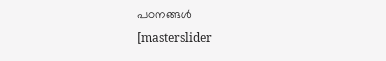പഠനങ്ങൾ
[masterslider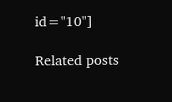id="10"]

Related posts